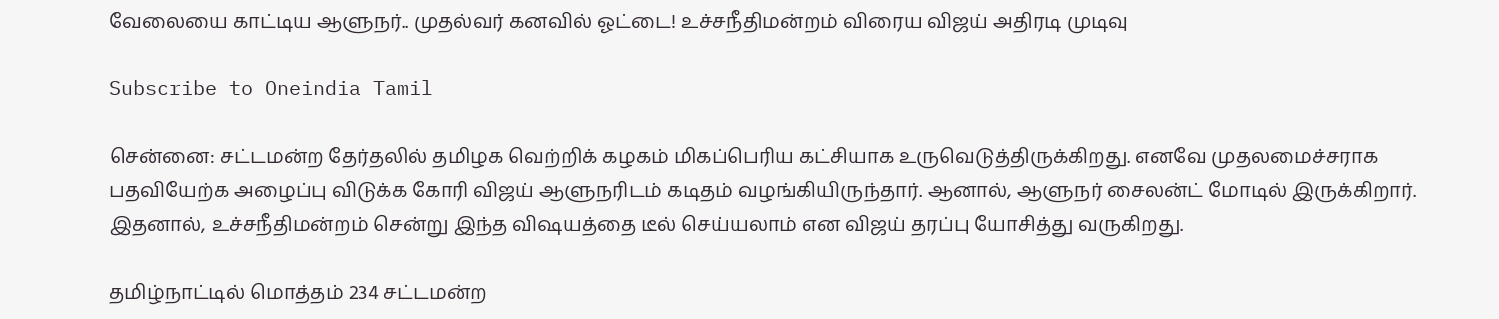வேலையை காட்டிய ஆளுநர்.. முதல்வர் கனவில் ஓட்டை! உச்சநீதிமன்றம் விரைய விஜய் அதிரடி முடிவு

Subscribe to Oneindia Tamil

சென்னை: சட்டமன்ற தேர்தலில் தமிழக வெற்றிக் கழகம் மிகப்பெரிய கட்சியாக உருவெடுத்திருக்கிறது. எனவே முதலமைச்சராக பதவியேற்க அழைப்பு விடுக்க கோரி விஜய் ஆளுநரிடம் கடிதம் வழங்கியிருந்தார். ஆனால், ஆளுநர் சைலன்ட் மோடில் இருக்கிறார். இதனால், உச்சநீதிமன்றம் சென்று இந்த விஷயத்தை டீல் செய்யலாம் என விஜய் தரப்பு யோசித்து வருகிறது.

தமிழ்நாட்டில் மொத்தம் 234 சட்டமன்ற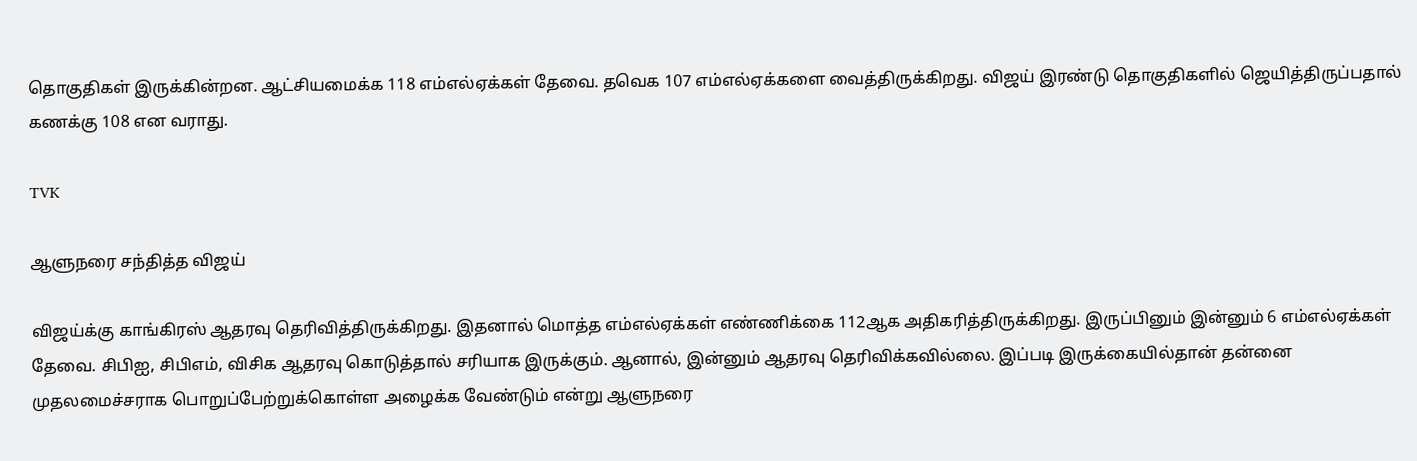தொகுதிகள் இருக்கின்றன. ஆட்சியமைக்க 118 எம்எல்ஏக்கள் தேவை. தவெக 107 எம்எல்ஏக்களை வைத்திருக்கிறது. விஜய் இரண்டு தொகுதிகளில் ஜெயித்திருப்பதால் கணக்கு 108 என வராது.

TVK

ஆளுநரை சந்தித்த விஜய்

விஜய்க்கு காங்கிரஸ் ஆதரவு தெரிவித்திருக்கிறது. இதனால் மொத்த எம்எல்ஏக்கள் எண்ணிக்கை 112ஆக அதிகரித்திருக்கிறது. இருப்பினும் இன்னும் 6 எம்எல்ஏக்கள் தேவை. சிபிஐ, சிபிஎம், விசிக ஆதரவு கொடுத்தால் சரியாக இருக்கும். ஆனால், இன்னும் ஆதரவு தெரிவிக்கவில்லை. இப்படி இருக்கையில்தான் தன்னை முதலமைச்சராக பொறுப்பேற்றுக்கொள்ள அழைக்க வேண்டும் என்று ஆளுநரை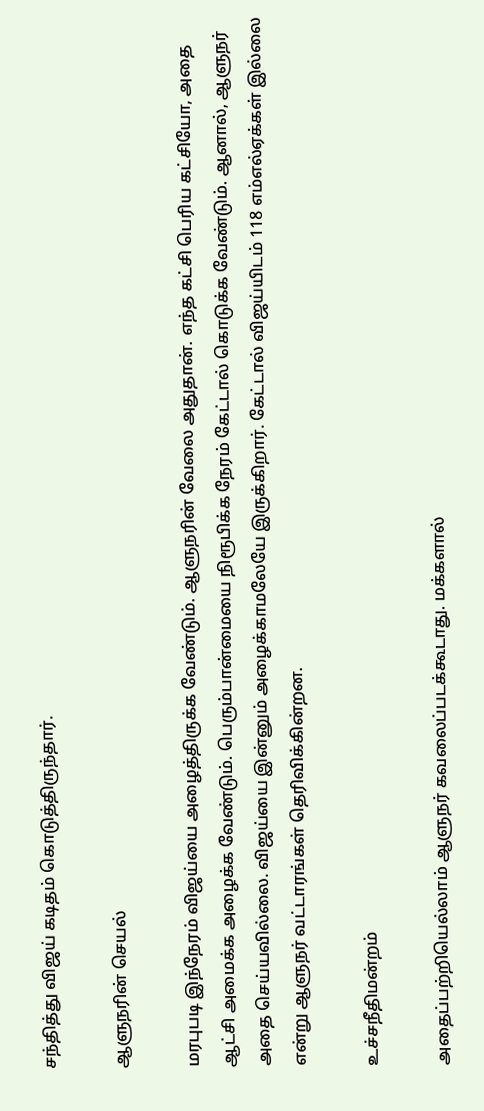சந்தித்து விஜய் கடிதம் கொடுத்திருந்தார்.

ஆளுநரின் செயல்

மரபுபடி இந்நேரம் விஜய்யை அழைத்திருக்க வேண்டும். ஆளுநரின் வேலை அதுதான். எந்த கட்சி பெரிய கட்சியோ, அதை ஆட்சி அமைக்க அழைக்க வேண்டும். பெரும்பான்மையை நிரூபிக்க நேரம் கேட்டால் கொடுக்க வேண்டும். ஆனால், ஆளுநர் அதை செய்யவில்லை. விஜய்யை இன்னும் அழைக்காமலேயே இருக்கிறார். கேட்டால் விஜய்யிடம் 118 எம்எல்ஏக்கள் இல்லை என்று ஆளுநர் வட்டாரங்கள் தெரிவிக்கின்றன.

உச்சநீதிமன்றம்

அதைப்பற்றியெல்லாம் ஆளுநர் கவலைப்படக்கூடாது. மக்களால்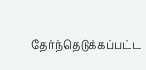தேர்ந்தெடுக்கப்பட்ட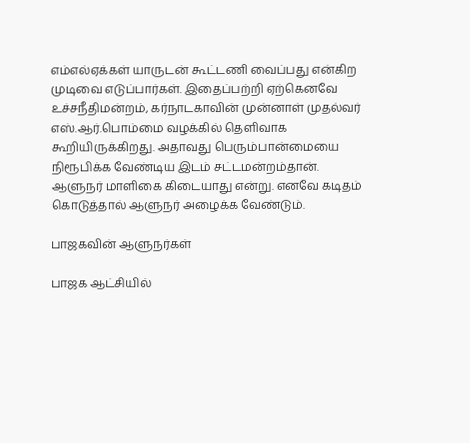எம்எல்ஏக்கள் யாருடன் கூட்டணி வைப்பது என்கிற முடிவை எடுப்பார்கள். இதைப்பற்றி ஏற்கெனவே உச்சநீதிமன்றம், கர்நாடகாவின் முன்னாள் முதல்வர் எஸ்.ஆர்.பொம்மை வழக்கில் தெளிவாக கூறியிருக்கிறது. அதாவது பெரும்பான்மையை நிரூபிக்க வேண்டிய இடம் சட்டமன்றம்தான். ஆளுநர் மாளிகை கிடையாது என்று. எனவே கடிதம் கொடுத்தால் ஆளுநர் அழைக்க வேண்டும்.

பாஜகவின் ஆளுநர்கள்

பாஜக ஆட்சியில்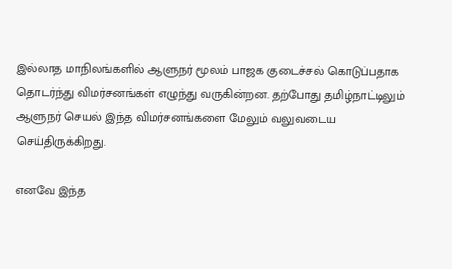இல்லாத மாநிலங்களில் ஆளுநர் மூலம் பாஜக குடைச்சல் கொடுப்பதாக தொடர்ந்து விமர்சனங்கள் எழுந்து வருகின்றன. தற்போது தமிழ்நாட்டிலும் ஆளுநர் செயல் இந்த விமர்சனங்களை மேலும் வலுவடைய செய்திருக்கிறது.

எனவே இந்த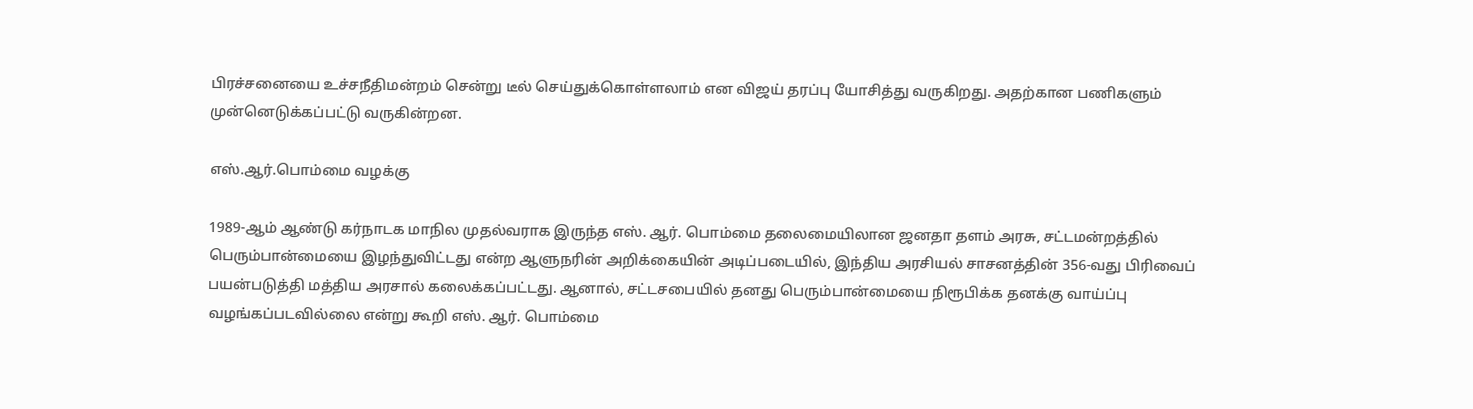பிரச்சனையை உச்சநீதிமன்றம் சென்று டீல் செய்துக்கொள்ளலாம் என விஜய் தரப்பு யோசித்து வருகிறது. அதற்கான பணிகளும் முன்னெடுக்கப்பட்டு வருகின்றன.

எஸ்.ஆர்.பொம்மை வழக்கு

1989-ஆம் ஆண்டு கர்நாடக மாநில முதல்வராக இருந்த எஸ். ஆர். பொம்மை தலைமையிலான ஜனதா தளம் அரசு, சட்டமன்றத்தில் பெரும்பான்மையை இழந்துவிட்டது என்ற ஆளுநரின் அறிக்கையின் அடிப்படையில், இந்திய அரசியல் சாசனத்தின் 356-வது பிரிவைப் பயன்படுத்தி மத்திய அரசால் கலைக்கப்பட்டது. ஆனால், சட்டசபையில் தனது பெரும்பான்மையை நிரூபிக்க தனக்கு வாய்ப்பு வழங்கப்படவில்லை என்று கூறி எஸ். ஆர். பொம்மை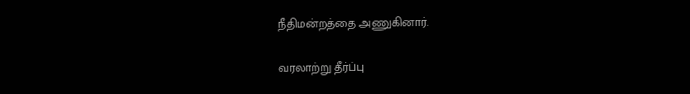நீதிமன்றத்தை அணுகினார்.

வரலாற்று தீர்ப்பு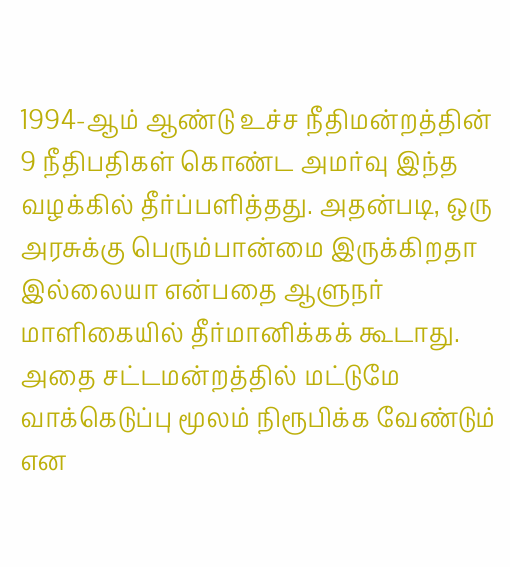1994-ஆம் ஆண்டு உச்ச நீதிமன்றத்தின் 9 நீதிபதிகள் கொண்ட அமர்வு இந்த வழக்கில் தீர்ப்பளித்தது. அதன்படி, ஒரு அரசுக்கு பெரும்பான்மை இருக்கிறதா இல்லையா என்பதை ஆளுநர் மாளிகையில் தீர்மானிக்கக் கூடாது. அதை சட்டமன்றத்தில் மட்டுமே வாக்கெடுப்பு மூலம் நிரூபிக்க வேண்டும் என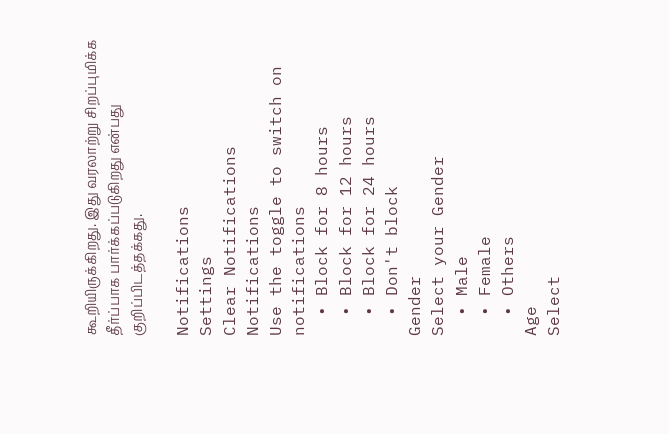கூறியிருக்கிறது. இது வரலாற்று சிறப்புமிக்க தீர்ப்பாக பார்க்கப்படுகிறது என்பது குறிப்பிடத்தக்கது.

Notifications
Settings
Clear Notifications
Notifications
Use the toggle to switch on notifications
  • Block for 8 hours
  • Block for 12 hours
  • Block for 24 hours
  • Don't block
Gender
Select your Gender
  • Male
  • Female
  • Others
Age
Select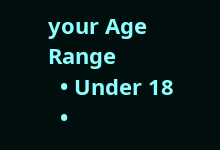your Age Range
  • Under 18
  •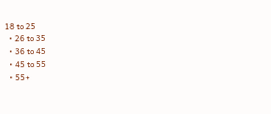18 to 25
  • 26 to 35
  • 36 to 45
  • 45 to 55
  • 55+